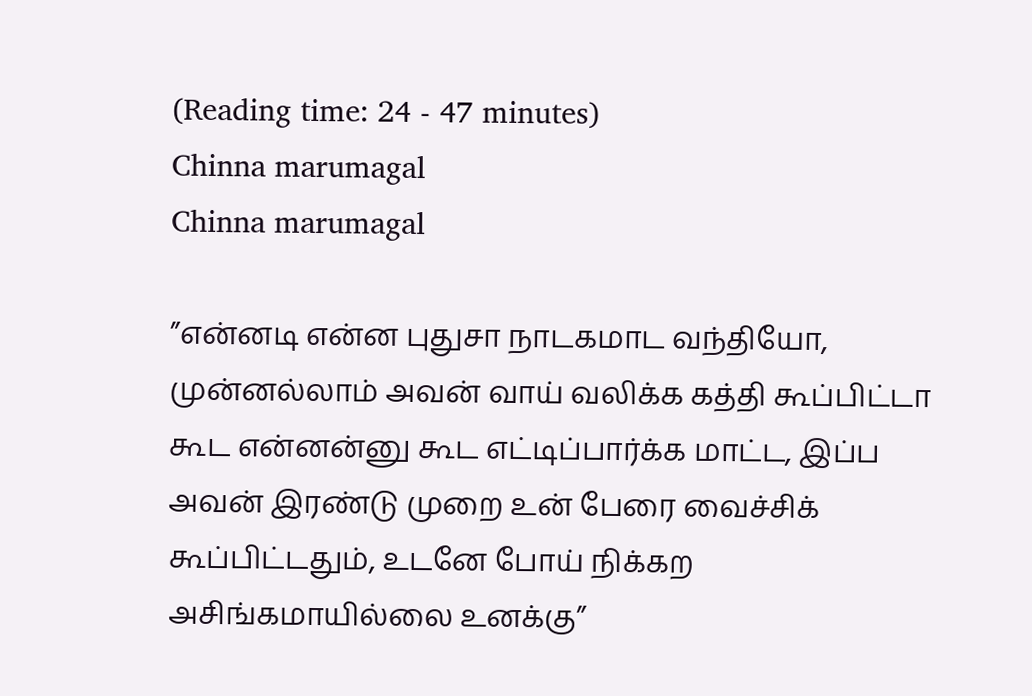(Reading time: 24 - 47 minutes)
Chinna marumagal
Chinna marumagal

”என்னடி என்ன புதுசா நாடகமாட வந்தியோ, முன்னல்லாம் அவன் வாய் வலிக்க கத்தி கூப்பிட்டா கூட என்னன்னு கூட எட்டிப்பார்க்க மாட்ட, இப்ப அவன் இரண்டு முறை உன் பேரை வைச்சிக் கூப்பிட்டதும், உடனே போய் நிக்கற அசிங்கமாயில்லை உனக்கு”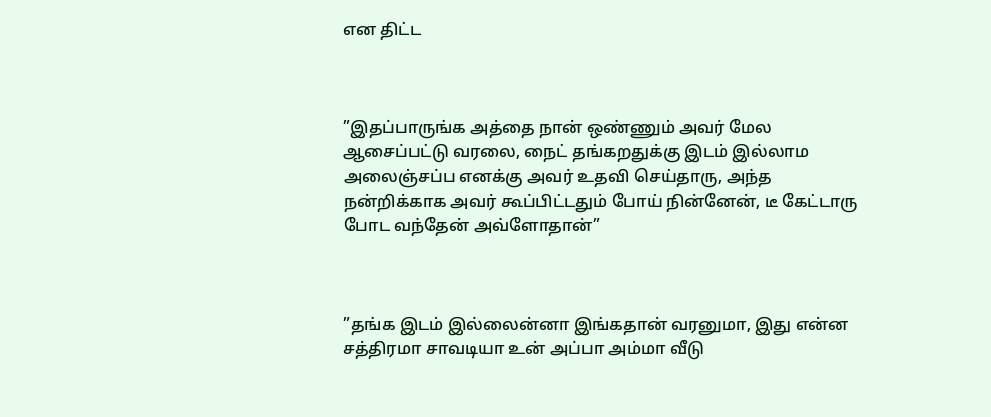என திட்ட



”இதப்பாருங்க அத்தை நான் ஒண்ணும் அவர் மேல ஆசைப்பட்டு வரலை, நைட் தங்கறதுக்கு இடம் இல்லாம அலைஞ்சப்ப எனக்கு அவர் உதவி செய்தாரு, அந்த நன்றிக்காக அவர் கூப்பிட்டதும் போய் நின்னேன், டீ கேட்டாரு போட வந்தேன் அவ்ளோதான்”



”தங்க இடம் இல்லைன்னா இங்கதான் வரனுமா, இது என்ன சத்திரமா சாவடியா உன் அப்பா அம்மா வீடு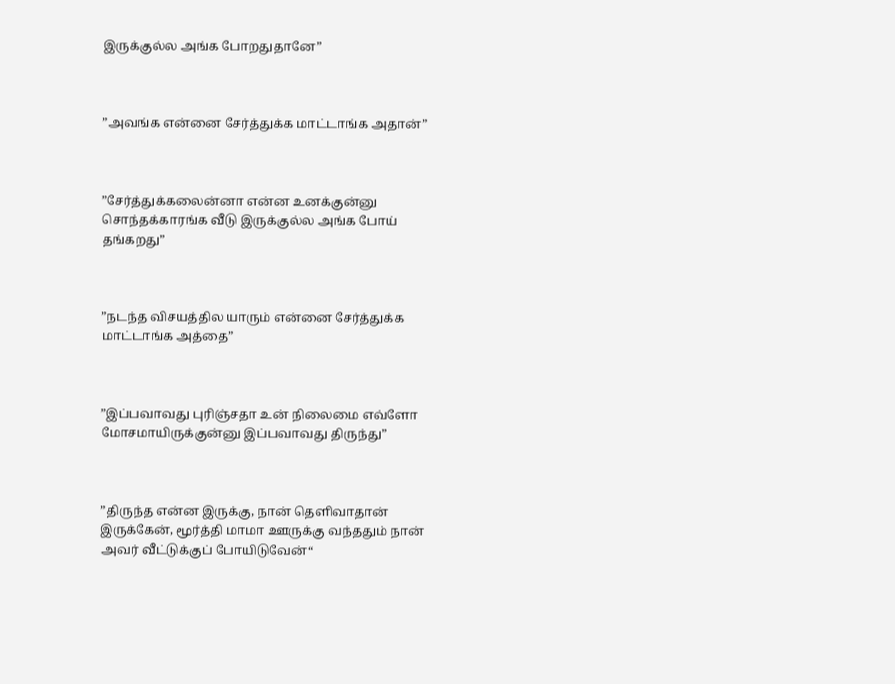இருக்குல்ல அங்க போறதுதானே”



”அவங்க என்னை சேர்த்துக்க மாட்டாங்க அதான்”



”சேர்த்துக்கலைன்னா என்ன உனக்குன்னு சொந்தக்காரங்க வீடு இருக்குல்ல அங்க போய் தங்கறது”



”நடந்த விசயத்தில யாரும் என்னை சேர்த்துக்க மாட்டாங்க அத்தை”



”இப்பவாவது புரிஞ்சதா உன் நிலைமை எவ்ளோ மோசமாயிருக்குன்னு இப்பவாவது திருந்து”



”திருந்த என்ன இருக்கு, நான் தெளிவாதான் இருக்கேன், மூர்த்தி மாமா ஊருக்கு வந்ததும் நான் அவர் வீட்டுக்குப் போயிடுவேன்“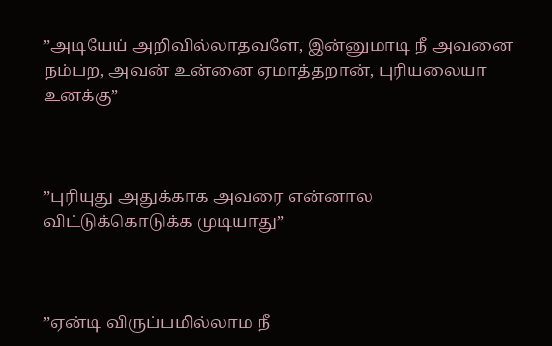”அடியேய் அறிவில்லாதவளே, இன்னுமாடி நீ அவனை நம்பற, அவன் உன்னை ஏமாத்தறான், புரியலையா உனக்கு”



”புரியுது அதுக்காக அவரை என்னால விட்டுக்கொடுக்க முடியாது”



”ஏன்டி விருப்பமில்லாம நீ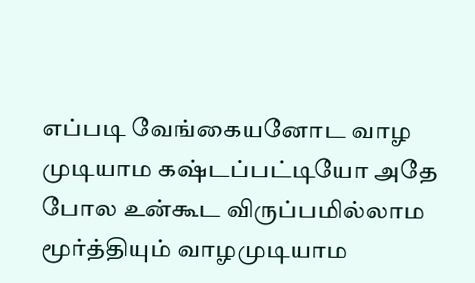எப்படி வேங்கையனோட வாழ முடியாம கஷ்டப்பட்டியோ அதே போல உன்கூட விருப்பமில்லாம மூர்த்தியும் வாழமுடியாம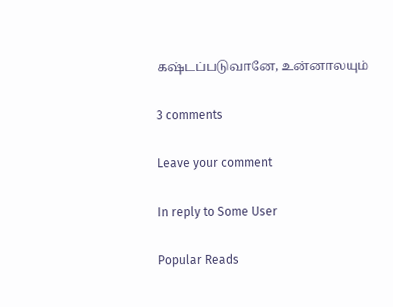கஷ்டப்படுவானே, உன்னாலயும்

3 comments

Leave your comment

In reply to Some User

Popular Reads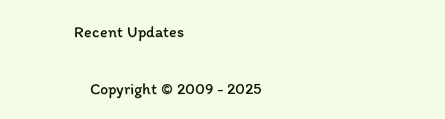Recent Updates

    Copyright © 2009 - 2025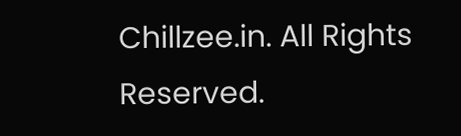Chillzee.in. All Rights Reserved.